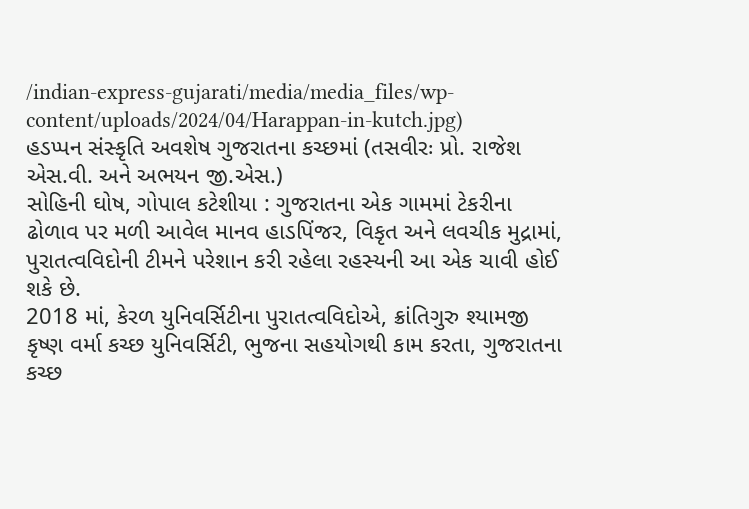/indian-express-gujarati/media/media_files/wp-content/uploads/2024/04/Harappan-in-kutch.jpg)
હડપ્પન સંસ્કૃતિ અવશેષ ગુજરાતના કચ્છમાં (તસવીરઃ પ્રો. રાજેશ એસ.વી. અને અભયન જી.એસ.)
સોહિની ઘોષ, ગોપાલ કટેશીયા : ગુજરાતના એક ગામમાં ટેકરીના ઢોળાવ પર મળી આવેલ માનવ હાડપિંજર, વિકૃત અને લવચીક મુદ્રામાં, પુરાતત્વવિદોની ટીમને પરેશાન કરી રહેલા રહસ્યની આ એક ચાવી હોઈ શકે છે.
2018 માં, કેરળ યુનિવર્સિટીના પુરાતત્વવિદોએ, ક્રાંતિગુરુ શ્યામજી કૃષ્ણ વર્મા કચ્છ યુનિવર્સિટી, ભુજના સહયોગથી કામ કરતા, ગુજરાતના કચ્છ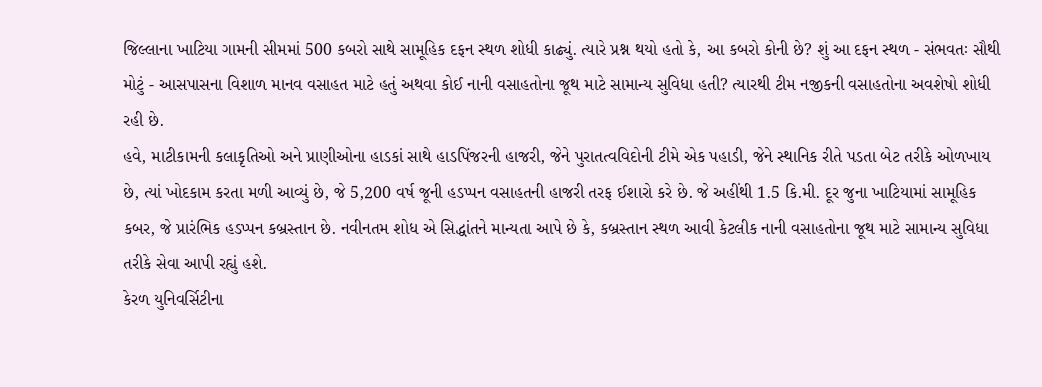જિલ્લાના ખાટિયા ગામની સીમમાં 500 કબરો સાથે સામૂહિક દફન સ્થળ શોધી કાઢ્યું. ત્યારે પ્રશ્ન થયો હતો કે, આ કબરો કોની છે? શું આ દફન સ્થળ - સંભવતઃ સૌથી મોટું - આસપાસના વિશાળ માનવ વસાહત માટે હતું અથવા કોઈ નાની વસાહતોના જૂથ માટે સામાન્ય સુવિધા હતી? ત્યારથી ટીમ નજીકની વસાહતોના અવશેષો શોધી રહી છે.
હવે, માટીકામની કલાકૃતિઓ અને પ્રાણીઓના હાડકાં સાથે હાડપિંજરની હાજરી, જેને પુરાતત્વવિદોની ટીમે એક પહાડી, જેને સ્થાનિક રીતે પડતા બેટ તરીકે ઓળખાય છે, ત્યાં ખોદકામ કરતા મળી આવ્યું છે, જે 5,200 વર્ષ જૂની હડપ્પન વસાહતની હાજરી તરફ ઈશારો કરે છે. જે અહીંથી 1.5 કિ.મી. દૂર જુના ખાટિયામાં સામૂહિક કબર, જે પ્રારંભિક હડપ્પન કબ્રસ્તાન છે. નવીનતમ શોધ એ સિદ્ધાંતને માન્યતા આપે છે કે, કબ્રસ્તાન સ્થળ આવી કેટલીક નાની વસાહતોના જૂથ માટે સામાન્ય સુવિધા તરીકે સેવા આપી રહ્યું હશે.
કેરળ યુનિવર્સિટીના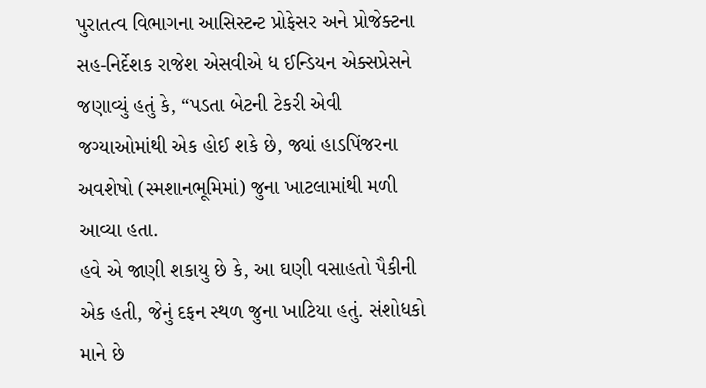પુરાતત્વ વિભાગના આસિસ્ટન્ટ પ્રોફેસર અને પ્રોજેક્ટના સહ-નિર્દેશક રાજેશ એસવીએ ધ ઈન્ડિયન એક્સપ્રેસને જણાવ્યું હતું કે, “પડતા બેટની ટેકરી એવી જગ્યાઓમાંથી એક હોઈ શકે છે, જ્યાં હાડપિંજરના અવશેષો (સ્મશાનભૂમિમાં) જુના ખાટલામાંથી મળી આવ્યા હતા.
હવે એ જાણી શકાયુ છે કે, આ ઘણી વસાહતો પૈકીની એક હતી, જેનું દફન સ્થળ જુના ખાટિયા હતું. સંશોધકો માને છે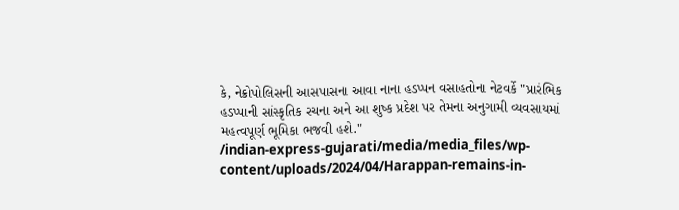કે, નેક્રોપોલિસની આસપાસના આવા નાના હડપ્પન વસાહતોના નેટવર્કે "પ્રારંભિક હડપ્પાની સાંસ્કૃતિક રચના અને આ શુષ્ક પ્રદેશ પર તેમના અનુગામી વ્યવસાયમાં મહત્વપૂર્ણ ભૂમિકા ભજવી હશે."
/indian-express-gujarati/media/media_files/wp-content/uploads/2024/04/Harappan-remains-in-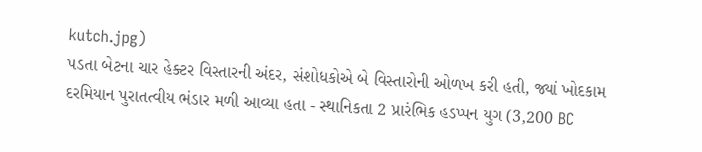kutch.jpg)
પડતા બેટના ચાર હેક્ટર વિસ્તારની અંદર, સંશોધકોએ બે વિસ્તારોની ઓળખ કરી હતી, જ્યાં ખોદકામ દરમિયાન પુરાતત્વીય ભંડાર મળી આવ્યા હતા - સ્થાનિકતા 2 પ્રારંભિક હડપ્પન યુગ (3,200 BC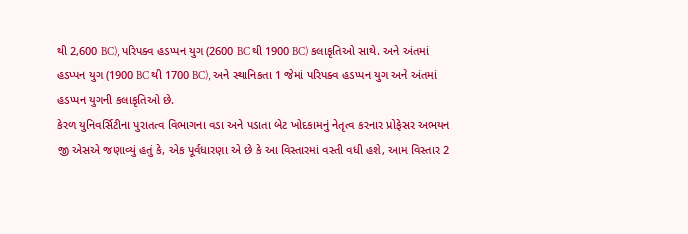થી 2,600 BC), પરિપક્વ હડપ્પન યુગ (2600 BC થી 1900 BC) કલાકૃતિઓ સાથે. અને અંતમાં હડપ્પન યુગ (1900 BC થી 1700 BC), અને સ્થાનિકતા 1 જેમાં પરિપક્વ હડપ્પન યુગ અને અંતમાં હડપ્પન યુગની કલાકૃતિઓ છે.
કેરળ યુનિવર્સિટીના પુરાતત્વ વિભાગના વડા અને પડાતા બેટ ખોદકામનું નેતૃત્વ કરનાર પ્રોફેસર અભયન જી એસએ જણાવ્યું હતું કે, એક પૂર્વધારણા એ છે કે આ વિસ્તારમાં વસ્તી વધી હશે, આમ વિસ્તાર 2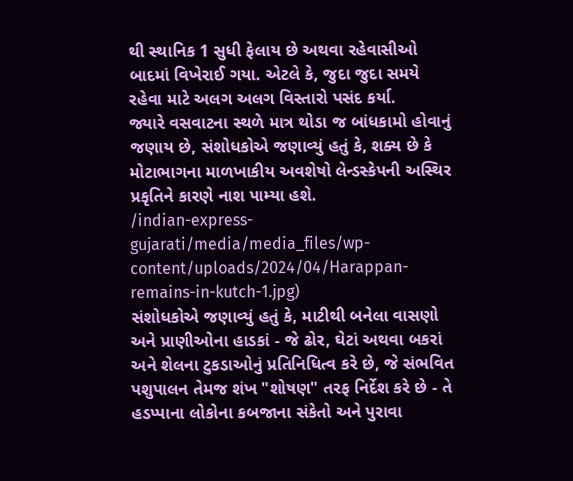થી સ્થાનિક 1 સુધી ફેલાય છે અથવા રહેવાસીઓ બાદમાં વિખેરાઈ ગયા. એટલે કે, જુદા જુદા સમયે રહેવા માટે અલગ અલગ વિસ્તારો પસંદ કર્યા.
જ્યારે વસવાટના સ્થળે માત્ર થોડા જ બાંધકામો હોવાનું જણાય છે, સંશોધકોએ જણાવ્યું હતું કે, શક્ય છે કે મોટાભાગના માળખાકીય અવશેષો લેન્ડસ્કેપની અસ્થિર પ્રકૃતિને કારણે નાશ પામ્યા હશે.
/indian-express-gujarati/media/media_files/wp-content/uploads/2024/04/Harappan-remains-in-kutch-1.jpg)
સંશોધકોએ જણાવ્યું હતું કે, માટીથી બનેલા વાસણો અને પ્રાણીઓના હાડકાં - જે ઢોર, ઘેટાં અથવા બકરાં અને શેલના ટુકડાઓનું પ્રતિનિધિત્વ કરે છે, જે સંભવિત પશુપાલન તેમજ શંખ "શોષણ" તરફ નિર્દેશ કરે છે - તે હડપ્પાના લોકોના કબજાના સંકેતો અને પુરાવા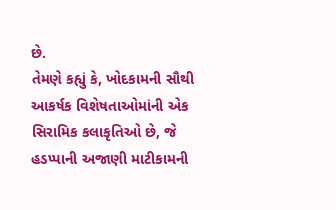છે.
તેમણે કહ્યું કે, ખોદકામની સૌથી આકર્ષક વિશેષતાઓમાંની એક સિરામિક કલાકૃતિઓ છે, જે હડપ્પાની અજાણી માટીકામની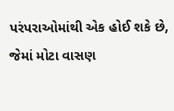પરંપરાઓમાંથી એક હોઈ શકે છે, જેમાં મોટા વાસણ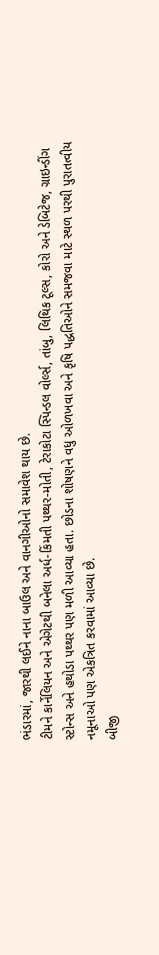ભંડારમાં, જારથી લઈને નાના બાઉલ અને વાનગીઓનો સમાવેશ થાય છે.
ટીમને કાર્નેલિયન અને એગેટથી બનેલા અર્ધ-કિંમતી પથ્થર-મોતી, ટેરાકોટા સ્પિન્ડલ વોર્લ્સ, તાંબુ, લિથિક ટૂલ્સ, કોરો અને ડેબિટેજ, ગ્રાઇન્ડીંગ સ્ટોન્સ અને હથોડા પથ્થર પણ મળી આવ્યા હતા. છોડના શોષણને વધુ ઓળખવા અને કૃષિ પદ્ધતિઓને સમજવા માટે સ્થળ પરથી પુરાતત્વીય નમૂનાઓ પણ એકત્રિત કરવામાં આવ્યા છે.
બીજી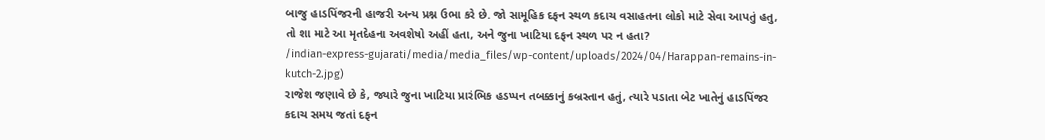બાજુ હાડપિંજરની હાજરી અન્ય પ્રશ્ન ઉભા કરે છે. જો સામૂહિક દફન સ્થળ કદાચ વસાહતના લોકો માટે સેવા આપતું હતુ, તો શા માટે આ મૃતદેહના અવશેષો અહીં હતા, અને જુના ખાટિયા દફન સ્થળ પર ન હતા?
/indian-express-gujarati/media/media_files/wp-content/uploads/2024/04/Harappan-remains-in-kutch-2.jpg)
રાજેશ જણાવે છે કે, જ્યારે જુના ખાટિયા પ્રારંભિક હડપ્પન તબક્કાનું કબ્રસ્તાન હતું, ત્યારે પડાતા બેટ ખાતેનું હાડપિંજર કદાચ સમય જતાં દફન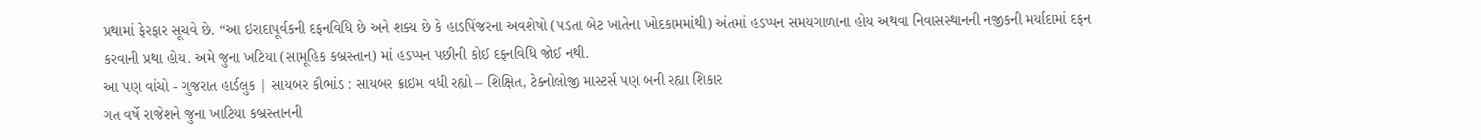પ્રથામાં ફેરફાર સૂચવે છે. “આ ઇરાદાપૂર્વકની દફનવિધિ છે અને શક્ય છે કે હાડપિંજરના અવશેષો (પડતા બેટ ખાતેના ખોદકામમાંથી) અંતમાં હડપ્પન સમયગાળાના હોય અથવા નિવાસસ્થાનની નજીકની મર્યાદામાં દફન કરવાની પ્રથા હોય. અમે જુના ખટિયા (સામૂહિક કબ્રસ્તાન) માં હડપ્પન પછીની કોઈ દફનવિધિ જોઈ નથી.
આ પણ વાંચો - ગુજરાત હાર્ડલુક | સાયબર કૌભાંડ : સાયબર ક્રાઇમ વધી રહ્યો – શિક્ષિત, ટેક્નોલોજી માસ્ટર્સ પણ બની રહ્યા શિકાર
ગત વર્ષે રાજેશને જુના ખાટિયા કબ્રસ્તાનની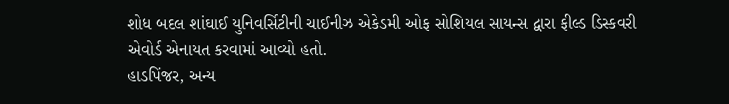શોધ બદલ શાંઘાઈ યુનિવર્સિટીની ચાઈનીઝ એકેડમી ઓફ સોશિયલ સાયન્સ દ્વારા ફીલ્ડ ડિસ્કવરી એવોર્ડ એનાયત કરવામાં આવ્યો હતો.
હાડપિંજર, અન્ય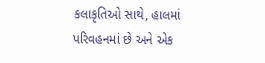કલાકૃતિઓ સાથે, હાલમાં પરિવહનમાં છે અને એક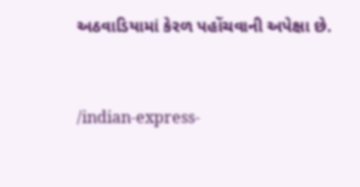અઠવાડિયામાં કેરળ પહોંચવાની અપેક્ષા છે.


/indian-express-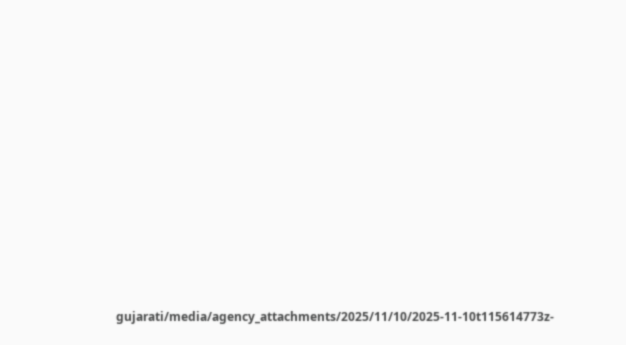gujarati/media/agency_attachments/2025/11/10/2025-11-10t115614773z-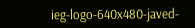ieg-logo-640x480-javed-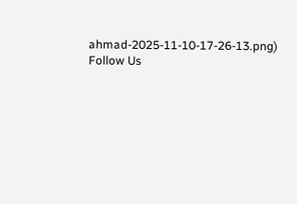ahmad-2025-11-10-17-26-13.png)
Follow Us